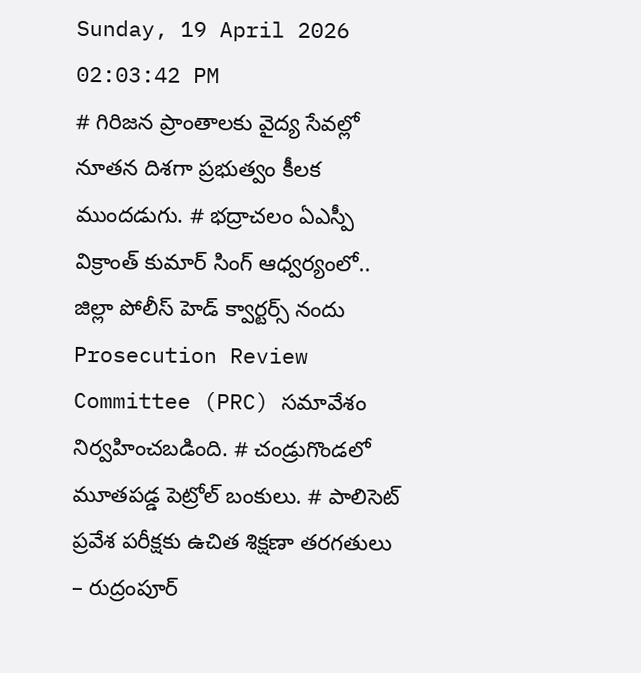Sunday, 19 April 2026 02:03:42 PM
# గిరిజన ప్రాంతాలకు వైద్య సేవల్లో నూతన దిశగా ప్రభుత్వం కీలక ముందడుగు. # భద్రాచలం ఏఎస్పీ విక్రాంత్ కుమార్ సింగ్ ఆధ్వర్యంలో.. జిల్లా పోలీస్ హెడ్ క్వార్టర్స్ నందు Prosecution Review Committee (PRC) సమావేశం నిర్వహించబడింది. # చండ్రుగొండలో మూతపడ్డ పెట్రోల్ బంకులు. # పాలిసెట్ ప్రవేశ పరీక్షకు ఉచిత శిక్షణా తరగతులు – రుద్రంపూర్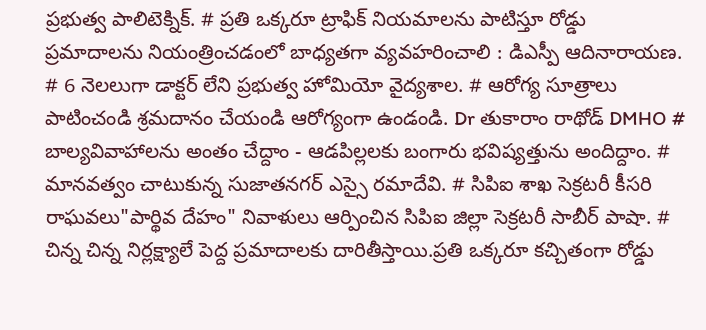ప్రభుత్వ పాలిటెక్నిక్. # ప్రతి ఒక్కరూ ట్రాఫిక్ నియమాలను పాటిస్తూ రోడ్డు ప్రమాదాలను నియంత్రించడంలో బాధ్యతగా వ్యవహరించాలి : డిఎస్పీ ఆదినారాయణ. # 6 నెలలుగా డాక్టర్ లేని ప్రభుత్వ హోమియో వైద్యశాల. # ఆరోగ్య సూత్రాలు పాటించండి శ్రమదానం చేయండి ఆరోగ్యంగా ఉండండి. Dr తుకారాం రాథోడ్ DMHO # బాల్యవివాహాలను అంతం చేద్దాం - ఆడపిల్లలకు బంగారు భవిష్యత్తును అందిద్దాం. # మానవత్వం చాటుకున్న సుజాతనగర్ ఎస్సై రమాదేవి. # సిపిఐ శాఖ సెక్రటరీ కీసరి రాఘవలు"పార్థివ దేహం" నివాళులు ఆర్పించిన సిపిఐ జిల్లా సెక్రటరీ సాబీర్ పాషా. # చిన్న చిన్న నిర్లక్ష్యాలే పెద్ద ప్రమాదాలకు దారితీస్తాయి.ప్రతి ఒక్కరూ కచ్చితంగా రోడ్డు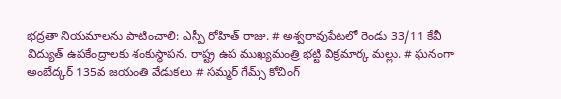భద్రతా నియమాలను పాటించాలి: ఎస్పీ రోహిత్ రాజు. # అశ్వరావుపేటలో రెండు 33/11 కేవీ విద్యుత్ ఉపకేంద్రాలకు శంకుస్థాపన. రాష్ట్ర ఉప ముఖ్యమంత్రి భట్టి విక్రమార్క మల్లు. # ఘనంగా అంబేద్కర్ 135వ జయంతి వేడుకలు # సమ్మర్ గేమ్స్ కోచింగ్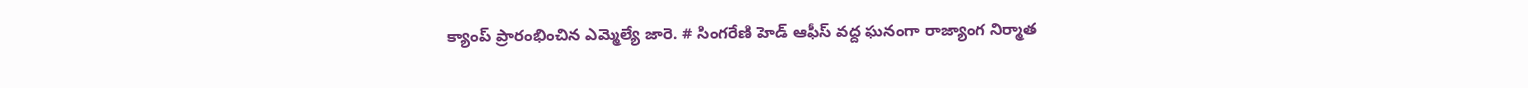క్యాంప్ ప్రారంభించిన ఎమ్మెల్యే జారె. # సింగరేణి హెడ్ ఆఫీస్ వద్ద ఘనంగా రాజ్యాంగ నిర్మాత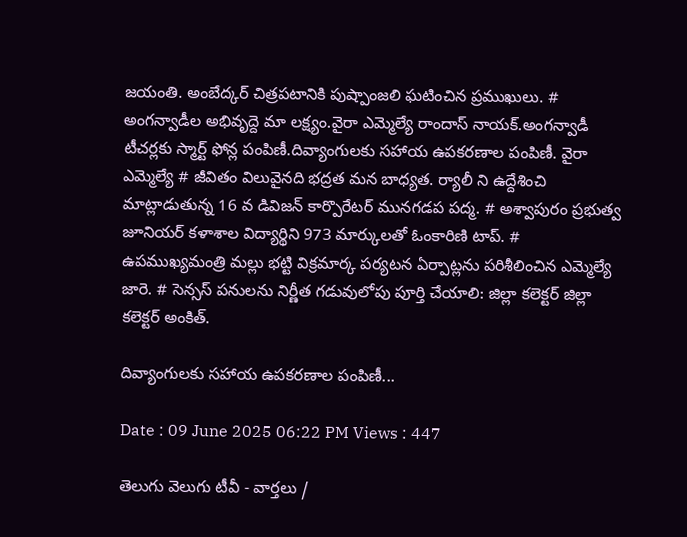జయంతి. అంబేద్కర్ చిత్రపటానికి పుష్పాంజలి ఘటించిన ప్రముఖులు. # అంగన్వాడీల అభివృద్దె మా లక్ష్యం.వైరా ఎమ్మెల్యే రాందాస్ నాయక్.అంగన్వాడీ టీచర్లకు స్మార్ట్ ఫోన్ల పంపిణీ.దివ్యాంగులకు సహాయ ఉపకరణాల పంపిణీ. వైరా ఎమ్మెల్యే # జీవితం విలువైనది భద్రత మన బాధ్యత. ర్యాలీ ని ఉద్దేశించి మాట్లాడుతున్న 16 వ డివిజన్ కార్పొరేటర్ మునగడప పద్మ. # అశ్వాపురం ప్రభుత్వ జూనియర్ కళాశాల విద్యార్థిని 973 మార్కులతో ఓంకారిణి టాప్. # ఉపముఖ్యమంత్రి మల్లు భట్టి విక్రమార్క పర్యటన ఏర్పాట్లను పరిశీలించిన ఎమ్మెల్యే జారె. # సెన్సస్ పనులను నిర్ణీత గడువులోపు పూర్తి చేయాలి: జిల్లా కలెక్టర్ జిల్లా కలెక్టర్ అంకిత్.

దివ్యాంగులకు సహాయ ఉపకరణాల పంపిణీ...

Date : 09 June 2025 06:22 PM Views : 447

తెలుగు వెలుగు టీవీ - వార్తలు /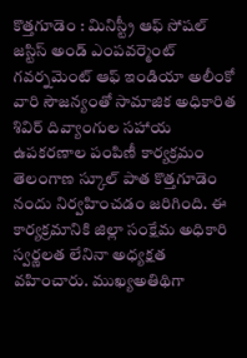కొత్తగూడెం : మినిస్ట్రీ ఆఫ్ సోషల్ జస్టిస్ అండ్ ఎంపవర్మెంట్ గవర్నమెంట్ ఆఫ్ ఇండియా అలీంకో వారి సౌజన్యంతో సామాజిక అధికారిత శివిర్ దివ్యాంగుల సహాయ ఉపకరణాల పంపిణీ కార్యక్రమం తెలంగాణ స్కూల్ పాత కొత్తగూడెం నందు నిర్వహించడం జరిగింది. ఈ కార్యక్రమానికి జిల్లా సంక్షేమ అధికారి స్వర్ణలత లేనినా అధ్యక్షత వహించారు. ముఖ్యఅతిథిగా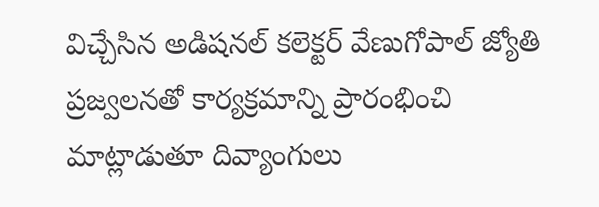విచ్చేసిన అడిషనల్ కలెక్టర్ వేణుగోపాల్ జ్యోతి ప్రజ్వలనతో కార్యక్రమాన్ని ప్రారంభించి మాట్లాడుతూ దివ్యాంగులు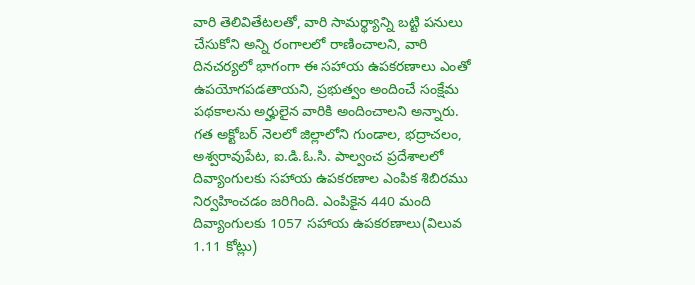వారి తెలివితేటలతో, వారి సామర్థ్యాన్ని బట్టి పనులు చేసుకోని అన్ని రంగాలలో రాణించాలని, వారి దినచర్యలో భాగంగా ఈ సహాయ ఉపకరణాలు ఎంతో ఉపయోగపడతాయని, ప్రభుత్వం అందించే సంక్షేమ పథకాలను అర్హులైన వారికి అందించాలని అన్నారు. గత అక్టోబర్ నెలలో జిల్లాలోని గుండాల, భద్రాచలం, అశ్వరావుపేట, ఐ.డి.ఓ.సి. పాల్వంచ ప్రదేశాలలో దివ్యాంగులకు సహాయ ఉపకరణాల ఎంపిక శిబిరము నిర్వహించడం జరిగింది. ఎంపికైన 440 మంది దివ్యాంగులకు 1057 సహాయ ఉపకరణాలు(విలువ 1.11 కోట్లు)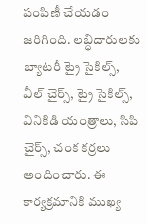పంపిణీ చేయడం జరిగింది. లబ్ధిదారులకు బ్యాటరీ ట్రై సైకిల్స్, వీల్ చైర్స్, ట్రై సైకిల్స్, వినికిడి యంత్రాలు, సిపి చైర్స్, చంక కర్రలు అందించారు. ఈ కార్యక్రమానికి ముఖ్య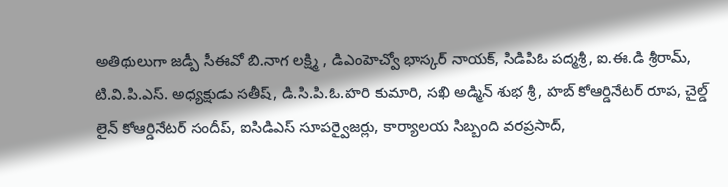అతిథులుగా జడ్పీ సీఈవో బి.నాగ లక్ష్మి , డిఎంహెచ్వో భాస్కర్ నాయక్, సిడిపిఓ పద్మశ్రీ, ఐ.ఈ.డి శ్రీరామ్, టి.వి.పి.ఎస్. అధ్యక్షుడు సతీష్, డి.సి.పి.ఓ.హరి కుమారి, సఖి అడ్మిన్ శుభ శ్రీ, హబ్ కోఆర్డినేటర్ రూప, చైల్డ్ లైన్ కోఆర్డినేటర్ సందీప్, ఐసిడిఎస్ సూపర్వైజర్లు, కార్యాలయ సిబ్బంది వరప్రసాద్,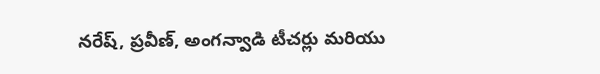నరేష్, ప్రవీణ్, అంగన్వాడి టీచర్లు మరియు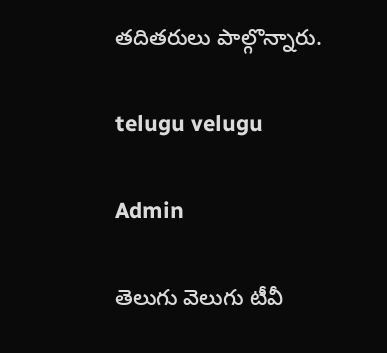తదితరులు పాల్గొన్నారు.

telugu velugu

Admin

తెలుగు వెలుగు టీవీ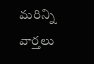మరిన్ని వార్తలు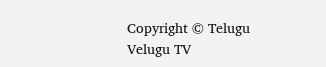Copyright © Telugu Velugu TV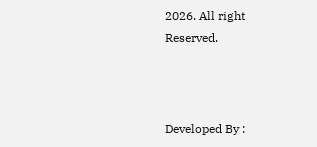2026. All right Reserved.



Developed By :